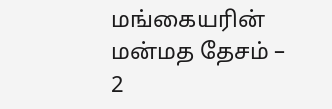மங்கையரின் மன்மத தேசம் – 2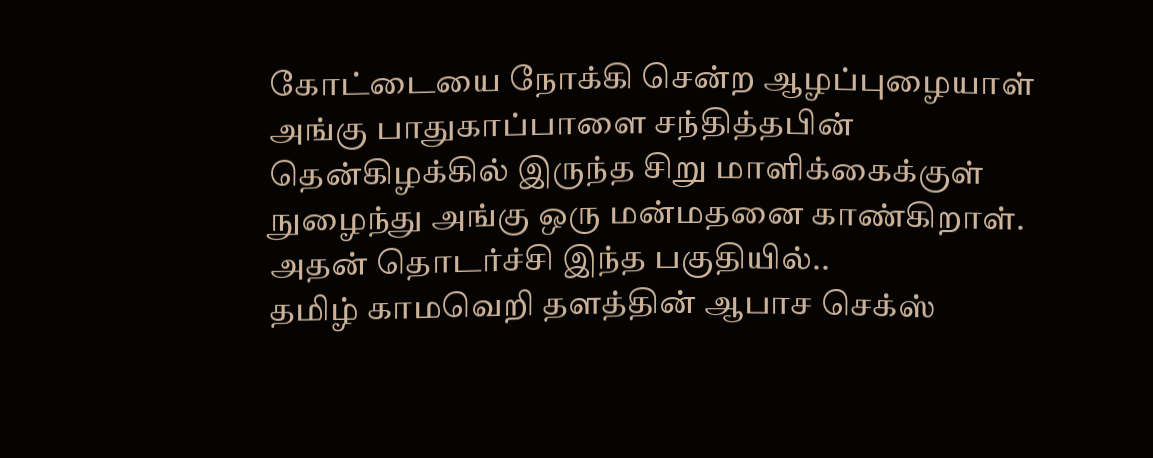கோட்டையை நோக்கி சென்ற ஆழப்புழையாள் அங்கு பாதுகாப்பாளை சந்தித்தபின் தென்கிழக்கில் இருந்த சிறு மாளிக்கைக்குள் நுழைந்து அங்கு ஒரு மன்மதனை காண்கிறாள். அதன் தொடர்ச்சி இந்த பகுதியில்..
தமிழ் காமவெறி தளத்தின் ஆபாச செக்ஸ்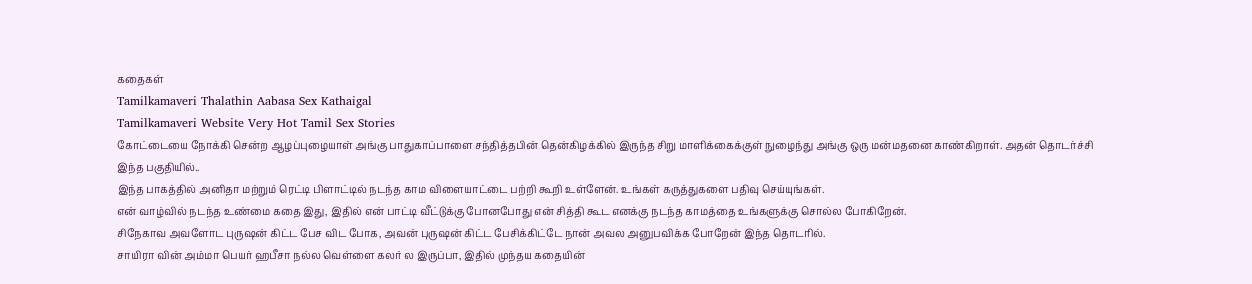கதைகள்
Tamilkamaveri Thalathin Aabasa Sex Kathaigal
Tamilkamaveri Website Very Hot Tamil Sex Stories
கோட்டையை நோக்கி சென்ற ஆழப்புழையாள் அங்கு பாதுகாப்பாளை சந்தித்தபின் தென்கிழக்கில் இருந்த சிறு மாளிக்கைக்குள் நுழைந்து அங்கு ஒரு மன்மதனை காண்கிறாள். அதன் தொடர்ச்சி இந்த பகுதியில்..
இந்த பாகத்தில் அனிதா மற்றும் ரெட்டி பிளாட்டில் நடந்த காம விளையாட்டை பற்றி கூறி உள்ளேன். உங்கள் கருத்துகளை பதிவு செய்யுங்கள்.
என் வாழ்வில் நடந்த உண்மை கதை இது, இதில் என் பாட்டி வீட்டுக்கு போனபோது என் சித்தி கூட எனக்கு நடந்த காமத்தை உங்களுக்கு சொல்ல போகிறேன்.
சிநேகாவ அவளோட புருஷன் கிட்ட பேச விட போக, அவன் புருஷன் கிட்ட பேசிக்கிட்டே நான் அவல அனுபவிக்க போறேன் இந்த தொடரில்.
சாயிரா வின் அம்மா பெயர் ஹபீசா நல்ல வெள்ளை கலர் ல இருப்பா, இதில் முந்தய கதையின்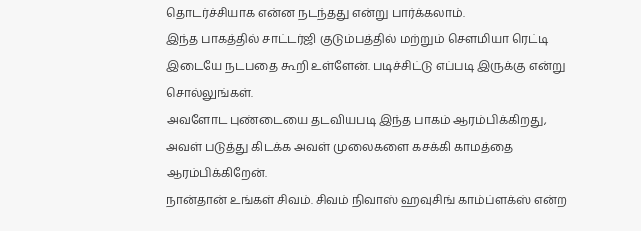தொடர்ச்சியாக என்ன நடந்தது என்று பார்க்கலாம்.
இந்த பாகத்தில் சாட்டர்ஜி குடும்பத்தில் மற்றும் சௌமியா ரெட்டி இடையே நடபதை கூறி உள்ளேன். படிச்சிட்டு எப்படி இருக்கு என்று சொல்லுங்கள்.
அவளோட புண்டையை தடவியபடி இந்த பாகம் ஆரம்பிக்கிறது, அவள் படுத்து கிடக்க அவள் முலைகளை கசக்கி காமத்தை ஆரம்பிக்கிறேன்.
நான்தான் உங்கள் சிவம். சிவம் நிவாஸ் ஹவுசிங் காம்ப்ளக்ஸ் என்ற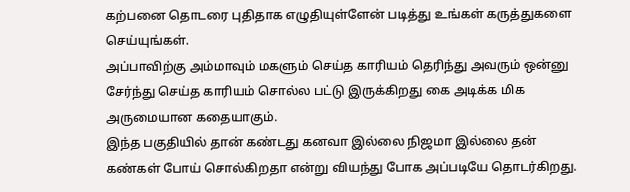கற்பனை தொடரை புதிதாக எழுதியுள்ளேன் படித்து உங்கள் கருத்துகளை செய்யுங்கள்.
அப்பாவிற்கு அம்மாவும் மகளும் செய்த காரியம் தெரிந்து அவரும் ஒன்னு சேர்ந்து செய்த காரியம் சொல்ல பட்டு இருக்கிறது கை அடிக்க மிக அருமையான கதையாகும்.
இந்த பகுதியில் தான் கண்டது கனவா இல்லை நிஜமா இல்லை தன் கண்கள் போய் சொல்கிறதா என்று வியந்து போக அப்படியே தொடர்கிறது.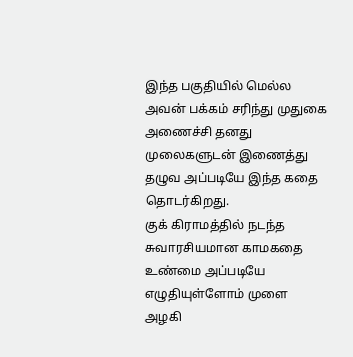இந்த பகுதியில் மெல்ல அவன் பக்கம் சரிந்து முதுகை அணைச்சி தனது முலைகளுடன் இணைத்து தழுவ அப்படியே இந்த கதை தொடர்கிறது.
குக் கிராமத்தில் நடந்த சுவாரசியமான காமகதை உண்மை அப்படியே எழுதியுள்ளோம் முளை அழகி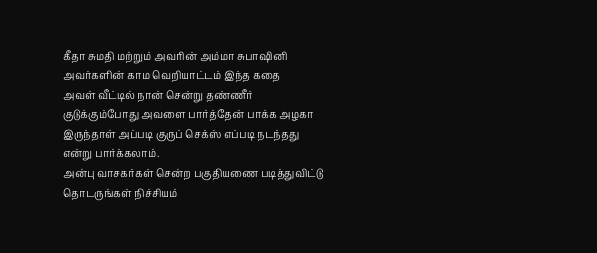கீதா சுமதி மற்றும் அவரின் அம்மா சுபாஷினி அவர்களின் காம வெறியாட்டம் இந்த கதை
அவள் வீட்டில் நான் சென்று தண்ணீர் குடுக்கும்போது அவளை பார்த்தேன் பாக்க அழகா இருந்தாள் அப்படி குருப் செக்ஸ் எப்படி நடந்தது என்று பார்க்கலாம்.
அன்பு வாசகர்கள் சென்ற பகுதியணை படித்துவிட்டு தொடருங்கள் நிச்சியம்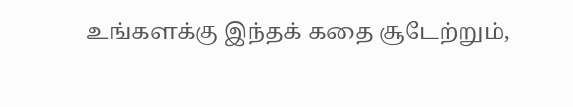உங்களக்கு இந்தக் கதை சூடேற்றும்,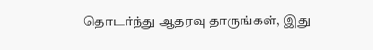தொடர்ந்து ஆதரவு தாருங்கள், இது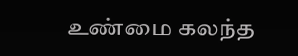உண்மை கலந்த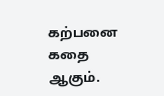கற்பனை கதை ஆகும்.